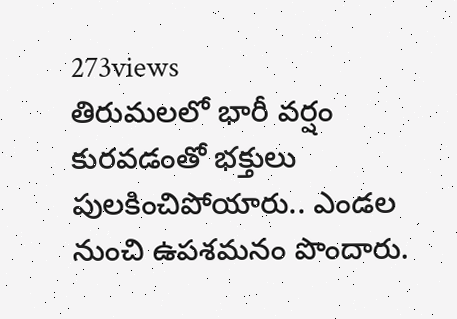273views
తిరుమలలో భారీ వర్షం కురవడంతో భక్తులు పులకించిపోయారు.. ఎండల నుంచి ఉపశమనం పొందారు.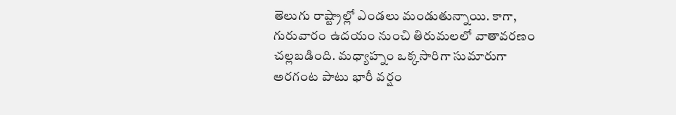తెలుగు రాష్ట్రాల్లో ఎండలు మండుతున్నాయి. కాగా, గురువారం ఉదయం నుంచి తిరుమలలో వాతావరణం చల్లబడింది. మధ్యాహ్నం ఒక్కసారిగా సుమారుగా అరగంట పాటు భారీ వర్షం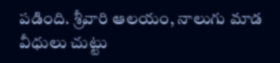పడింది. శ్రీవారి ఆలయం, నాలుగు మాడ వీధులు చుట్టు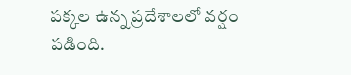పక్కల ఉన్న ప్రదేశాలలో వర్షం పడింది.